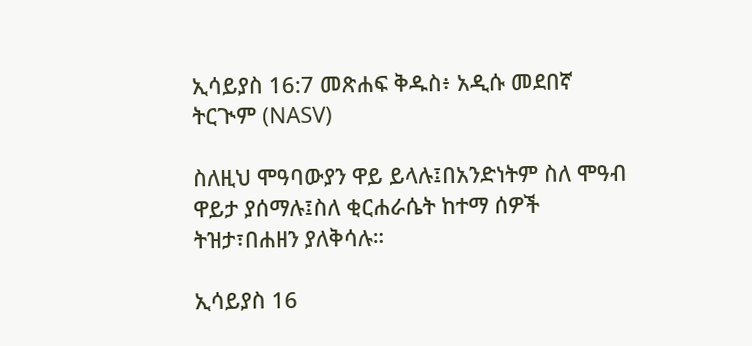ኢሳይያስ 16:7 መጽሐፍ ቅዱስ፥ አዲሱ መደበኛ ትርጒም (NASV)

ስለዚህ ሞዓባውያን ዋይ ይላሉ፤በአንድነትም ስለ ሞዓብ ዋይታ ያሰማሉ፤ስለ ቂርሐራሴት ከተማ ሰዎች ትዝታ፣በሐዘን ያለቅሳሉ።

ኢሳይያስ 16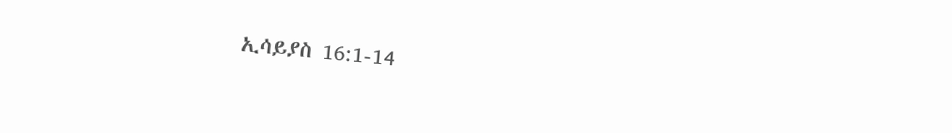ኢሳይያስ 16:1-14